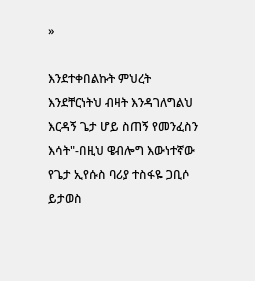»

እንደተቀበልኩት ምህረት እንደቸርነትህ ብዛት እንዳገለግልህ እርዳኝ ጌታ ሆይ ስጠኝ የመንፈስን እሳት"-በዚህ ዌብሎግ እውነተኛው የጌታ ኢየሱስ ባሪያ ተስፋዬ ጋቢሶ ይታወስ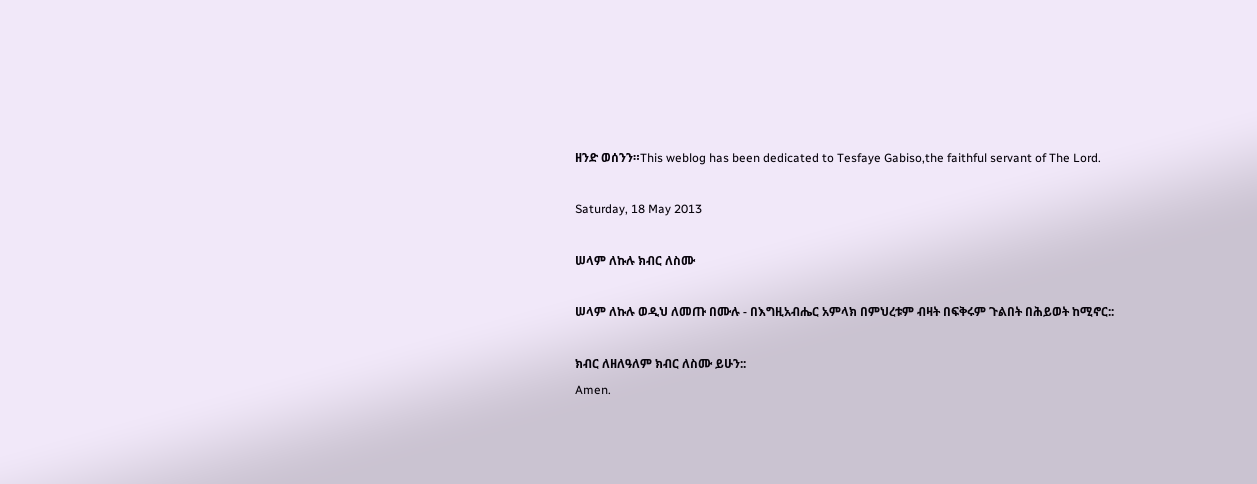ዘንድ ወሰንን።This weblog has been dedicated to Tesfaye Gabiso,the faithful servant of The Lord.

Saturday, 18 May 2013

ሠላም ለኩሉ ክብር ለስሙ

ሠላም ለኩሉ ወዲህ ለመጡ በሙሉ - በእግዚአብሔር አምላክ በምህረቱም ብዛት በፍቅሩም ጉልበት በሕይወት ከሚኖር::

ክብር ለዘለዓለም ክብር ለስሙ ይሁን::
Amen.